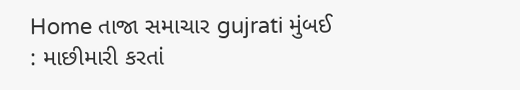Home તાજા સમાચાર gujrati મુંબઈ : માછીમારી કરતાં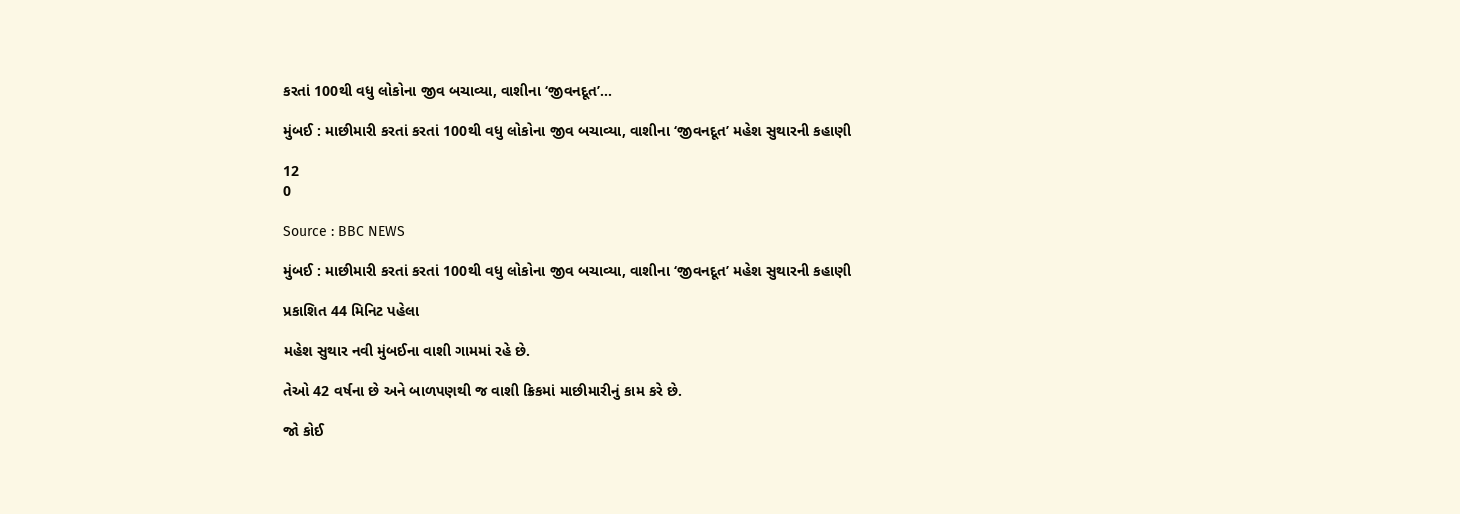કરતાં 100થી વધુ લોકોના જીવ બચાવ્યા, વાશીના ‘જીવનદૂત’...

મુંબઈ : માછીમારી કરતાં કરતાં 100થી વધુ લોકોના જીવ બચાવ્યા, વાશીના ‘જીવનદૂત’ મહેશ સુથારની કહાણી

12
0

Source : BBC NEWS

મુંબઈ : માછીમારી કરતાં કરતાં 100થી વધુ લોકોના જીવ બચાવ્યા, વાશીના ‘જીવનદૂત’ મહેશ સુથારની કહાણી

પ્રકાશિત 44 મિનિટ પહેલા

મહેશ સુથાર નવી મુંબઈના વાશી ગામમાં રહે છે.

તેઓ 42 વર્ષના છે અને બાળપણથી જ વાશી ક્રિકમાં માછીમારીનું કામ કરે છે.

જો કોઈ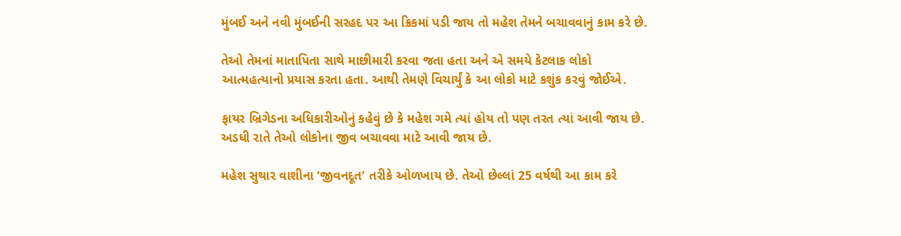મુંબઈ અને નવી મુંબઈની સરહદ પર આ ક્રિકમાં પડી જાય તો મહેશ તેમને બચાવવાનું કામ કરે છે.

તેઓ તેમનાં માતાપિતા સાથે માછીમારી કરવા જતા હતા અને એ સમયે કેટલાક લોકો આત્મહત્યાનો પ્રયાસ કરતા હતા. આથી તેમણે વિચાર્યું કે આ લોકો માટે કશુંક કરવું જોઈએ.

ફાયર બ્રિગેડના અધિકારીઓનું કહેવું છે કે મહેશ ગમે ત્યાં હોય તો પણ તરત ત્યાં આવી જાય છે. અડધી રાતે તેઓ લોકોના જીવ બચાવવા માટે આવી જાય છે.

મહેશ સુથાર વાશીના ‘જીવનદૂત’ તરીકે ઓળખાય છે. તેઓ છેલ્લાં 25 વર્ષથી આ કામ કરે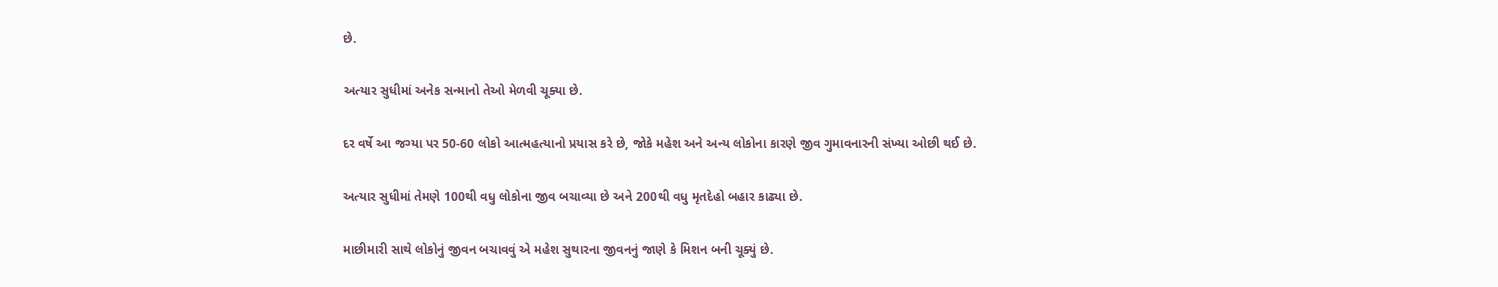છે.

અત્યાર સુધીમાં અનેક સન્માનો તેઓ મેળવી ચૂક્યા છે.

દર વર્ષે આ જગ્યા પર 50-60 લોકો આત્મહત્યાનો પ્રયાસ કરે છે, જોકે મહેશ અને અન્ય લોકોના કારણે જીવ ગુમાવનારની સંખ્યા ઓછી થઈ છે.

અત્યાર સુધીમાં તેમણે 100થી વધુ લોકોના જીવ બચાવ્યા છે અને 200થી વધુ મૃતદેહો બહાર કાઢ્યા છે.

માછીમારી સાથે લોકોનું જીવન બચાવવું એ મહેશ સુથારના જીવનનું જાણે કે મિશન બની ચૂક્યું છે.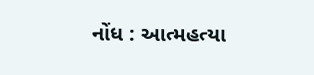નોંધ : આત્મહત્યા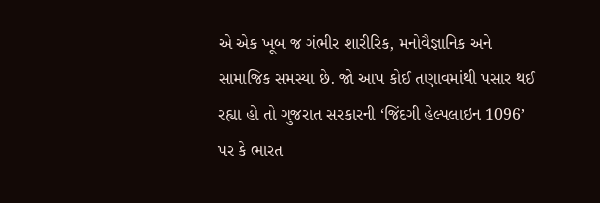એ એક ખૂબ જ ગંભીર શારીરિક, મનોવૈજ્ઞાનિક અને સામાજિક સમસ્યા છે. જો આપ કોઈ તણાવમાંથી પસાર થઈ રહ્યા હો તો ગુજરાત સરકારની ‘જિંદગી હેલ્પલાઇન 1096’ પર કે ભારત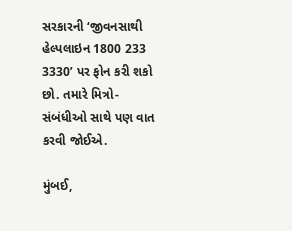સરકારની ‘જીવનસાથી હેલ્પલાઇન 1800 233 3330’ પર ફોન કરી શકો છો. તમારે મિત્રો-સંબંધીઓ સાથે પણ વાત કરવી જોઈએ.

મુંબઈ,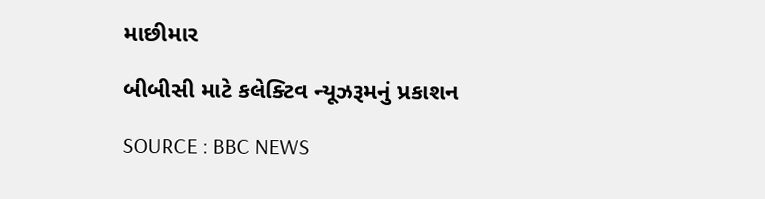માછીમાર

બીબીસી માટે કલેક્ટિવ ન્યૂઝરૂમનું પ્રકાશન

SOURCE : BBC NEWS